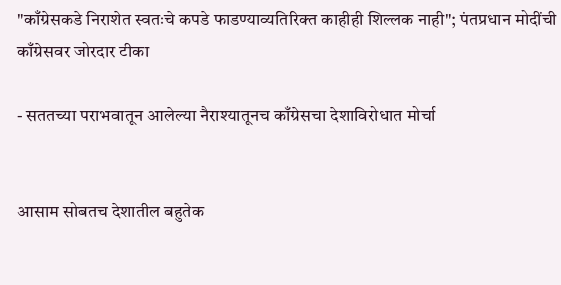"काँग्रेसकडे निराशेत स्वतःचे कपडे फाडण्याव्यतिरिक्त काहीही शिल्लक नाही"; पंतप्रधान मोदींची काँग्रेसवर जोरदार टीका

- सततच्या पराभवातून आलेल्या नैराश्यातूनच काँग्रेसचा देशाविरोधात मोर्चा


आसाम सोबतच देशातील बहुतेक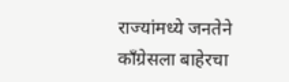राज्यांमध्ये जनतेने काँग्रेसला बाहेरचा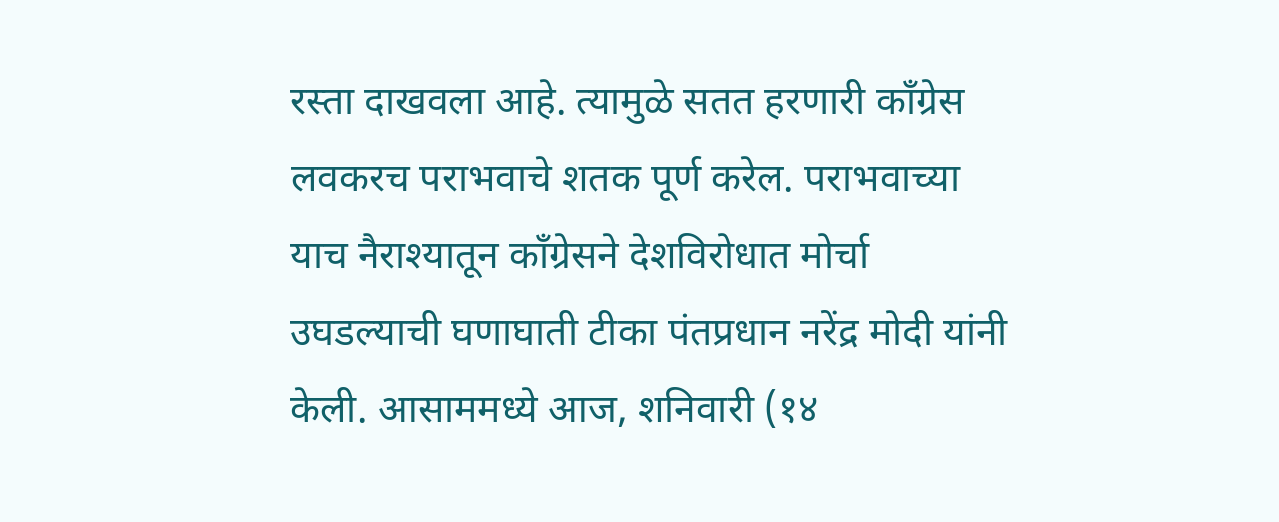रस्ता दाखवला आहे. त्यामुळे सतत हरणारी काँग्रेस लवकरच पराभवाचे शतक पूर्ण करेल. पराभवाच्या याच नैराश्यातून काँग्रेसने देशविरोधात मोर्चा उघडल्याची घणाघाती टीका पंतप्रधान नरेंद्र मोदी यांनी केली. आसाममध्ये आज, शनिवारी (१४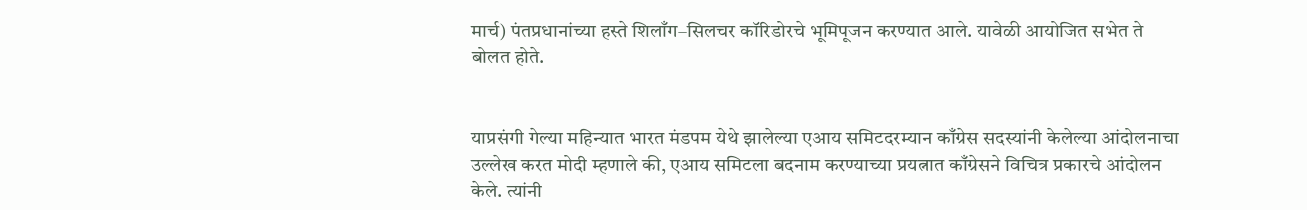मार्च) पंतप्रधानांच्या हस्ते शिलाँग–सिलचर कॉरिडोरचे भूमिपूजन करण्यात आले. यावेळी आयोजित सभेत ते बोलत होते.


याप्रसंगी गेल्या महिन्यात भारत मंडपम येथे झालेल्या एआय समिटदरम्यान काँग्रेस सदस्यांनी केलेल्या आंदोलनाचा उल्लेख करत मोदी म्हणाले की, एआय समिटला बदनाम करण्याच्या प्रयत्नात काँग्रेसने विचित्र प्रकारचे आंदोलन केले. त्यांनी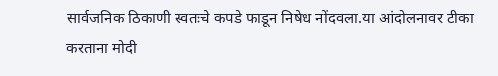सार्वजनिक ठिकाणी स्वतःचे कपडे फाडून निषेध नोंदवला.या आंदोलनावर टीका करताना मोदी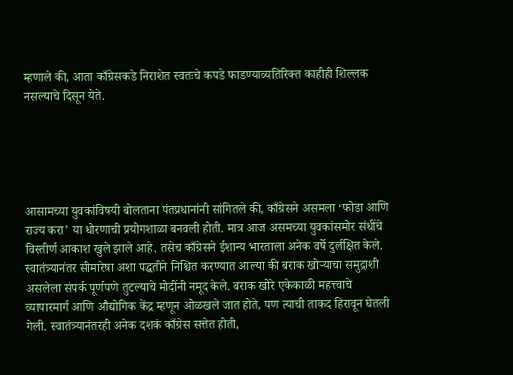म्हणाले की, आता काँग्रेसकडे निराशेत स्वतःचे कपडे फाडण्याव्यतिरिक्त काहीही शिल्लक नसल्याचे दिसून येते.





आसामच्या युवकांविषयी बोलताना पंतप्रधानांनी सांगितले की, काँग्रेसने असमला ‘फोडा आणि राज्य करा’ या धोरणाची प्रयोगशाळा बनवली होती. मात्र आज असमच्या युवकांसमोर संधींचे विस्तीर्ण आकाश खुले झाले आहे. तसेच काँग्रेसने ईशान्य भारताला अनेक वर्षे दुर्लक्षित केले. स्वातंत्र्यानंतर सीमारेषा अशा पद्धतीने निश्चित करण्यात आल्या की बराक खोऱ्याचा समुद्राशी असलेला संपर्क पूर्णपणे तुटल्याचे मोदींनी नमूद केले. बराक खोरे एकेकाळी महत्त्वाचे व्यापारमार्ग आणि औद्योगिक केंद्र म्हणून ओळखले जात होते, पण त्याची ताकद हिरावून घेतली गेली. स्वातंत्र्यानंतरही अनेक दशकं काँग्रेस सत्तेत होती,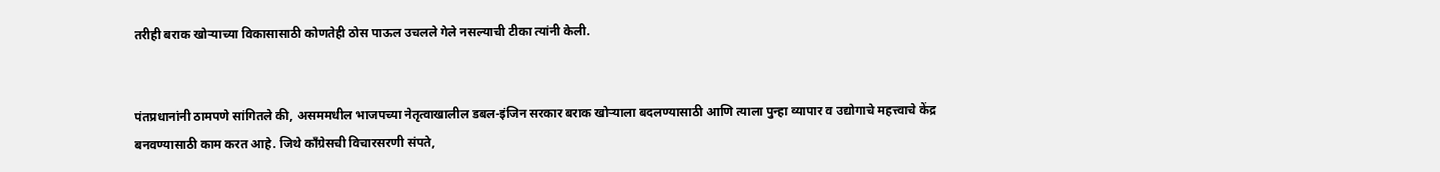तरीही बराक खोऱ्याच्या विकासासाठी कोणतेही ठोस पाऊल उचलले गेले नसल्याची टीका त्यांनी केली.


पंतप्रधानांनी ठामपणे सांगितले की, असममधील भाजपच्या नेतृत्वाखालील डबल-इंजिन सरकार बराक खोऱ्याला बदलण्यासाठी आणि त्याला पुन्हा व्यापार व उद्योगाचे महत्त्वाचे केंद्र बनवण्यासाठी काम करत आहे. जिथे काँग्रेसची विचारसरणी संपते,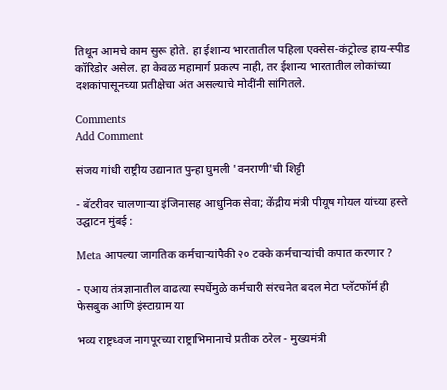तिथून आमचे काम सुरू होते. हा ईशान्य भारतातील पहिला एक्सेस-कंट्रोल्ड हाय-स्पीड कॉरिडोर असेल. हा केवळ महामार्ग प्रकल्प नाही, तर ईशान्य भारतातील लोकांच्या दशकांपासूनच्या प्रतीक्षेचा अंत असल्याचे मोदींनी सांगितले.

Comments
Add Comment

संजय गांधी राष्ट्रीय उद्यानात पुन्हा घुमली 'वनराणी'ची शिट्टी

- बॅटरीवर चालणाऱ्या इंजिनासह आधुनिक सेवा; केंद्रीय मंत्री पीयूष गोयल यांच्या हस्ते उद्घाटन मुंबई :

Meta आपल्या जागतिक कर्मचाऱ्यांपैकी २० टक्के कर्मचाऱ्यांची कपात करणार ?

- एआय तंत्रज्ञानातील वाढत्या स्पर्धेमुळे कर्मचारी संरचनेत बदल मेटा प्लॅटफॉर्म ही फेसबुक आणि इंस्टाग्राम या

भव्य राष्ट्रध्वज नागपूरच्या राष्ट्राभिमानाचे प्रतीक ठरेल - मुख्यमंत्री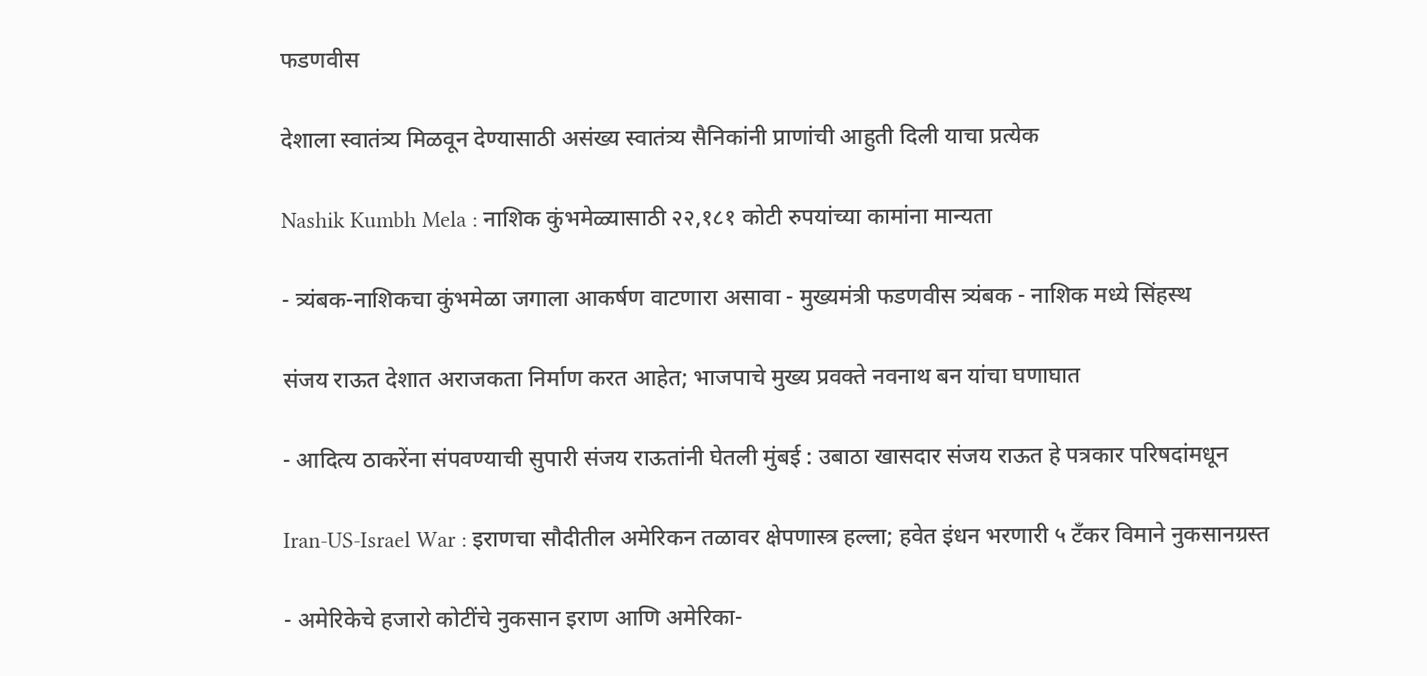फडणवीस

देशाला स्वातंत्र्य मिळवून देण्यासाठी असंख्य स्वातंत्र्य सैनिकांनी प्राणांची आहुती दिली याचा प्रत्येक

Nashik Kumbh Mela : नाशिक कुंभमेळ्यासाठी २२,१८१ कोटी रुपयांच्या कामांना मान्यता

- त्र्यंबक-नाशिकचा कुंभमेळा जगाला आकर्षण वाटणारा असावा - मुख्यमंत्री फडणवीस त्र्यंबक - नाशिक मध्ये सिंहस्थ

संजय राऊत देशात अराजकता निर्माण करत आहेत; भाजपाचे मुख्य प्रवक्ते नवनाथ बन यांचा घणाघात

- आदित्य ठाकरेंना संपवण्याची सुपारी संजय राऊतांनी घेतली मुंबई : उबाठा खासदार संजय राऊत हे पत्रकार परिषदांमधून

Iran-US-Israel War : इराणचा सौदीतील अमेरिकन तळावर क्षेपणास्त्र हल्ला; हवेत इंधन भरणारी ५ टँकर विमाने नुकसानग्रस्त

- अमेरिकेचे हजारो कोटींचे नुकसान इराण आणि अमेरिका-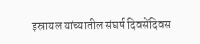इस्रायल यांच्यातील संघर्ष दिवसेंदिवस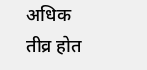अधिक तीव्र होत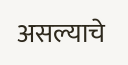असल्याचे